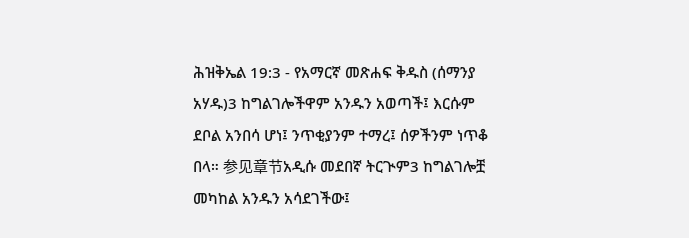ሕዝቅኤል 19:3 - የአማርኛ መጽሐፍ ቅዱስ (ሰማንያ አሃዱ)3 ከግልገሎችዋም አንዱን አወጣች፤ እርሱም ደቦል አንበሳ ሆነ፤ ንጥቂያንም ተማረ፤ ሰዎችንም ነጥቆ በላ። 参见章节አዲሱ መደበኛ ትርጒም3 ከግልገሎቿ መካከል አንዱን አሳደገችው፤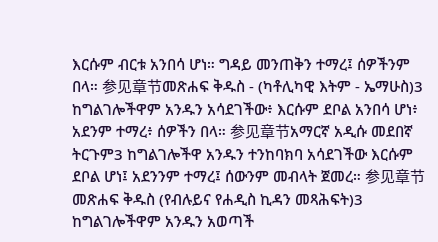እርሱም ብርቱ አንበሳ ሆነ። ግዳይ መንጠቅን ተማረ፤ ሰዎችንም በላ። 参见章节መጽሐፍ ቅዱስ - (ካቶሊካዊ እትም - ኤማሁስ)3 ከግልገሎችዋም አንዱን አሳደገችው፥ እርሱም ደቦል አንበሳ ሆነ፥ አደንም ተማረ፥ ሰዎችን በላ። 参见章节አማርኛ አዲሱ መደበኛ ትርጉም3 ከግልገሎችዋ አንዱን ተንከባክባ አሳደገችው እርሱም ደቦል ሆነ፤ አደንንም ተማረ፤ ሰውንም መብላት ጀመረ። 参见章节መጽሐፍ ቅዱስ (የብሉይና የሐዲስ ኪዳን መጻሕፍት)3 ከግልገሎችዋም አንዱን አወጣች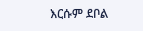እርሱም ደቦል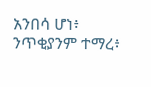አንበሳ ሆነ፥ ንጥቂያንም ተማረ፥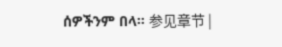ሰዎችንም በላ። 参见章节 |